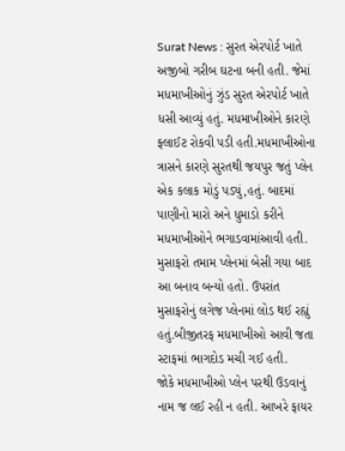Surat News : સુરત એરપોર્ટ ખાતે અજીબો ગરીબ ઘટના બની હતી. જેમાં મધમાખીઓનું ઝુંડ સુરત એરપોર્ટ ખાતે ધસી આવ્યું હતું. મધમાખીઓને કારણે ફ્લાઈટ રોકવી પડી હતી.મધમાખીઓના ત્રાસને કારણે સુરતથી જયપુર જતું પ્લેન એક કલાક મોડું પડ્યું,હતું. બાદમાં પાણીનો મારો અને ધુમાડો કરીને મધમાખીઓને ભગાડવામાંઆવી હતી.
મુસાફરો તમામ પ્લેનમાં બેસી ગયા બાદ આ બનાવ બન્યો હતો. ઉપરાંત મુસાફરોનું લગેજ પ્લેનમાં લોડ થઈ રહ્યું હતું.બીજીતરફ મધમાખીઓ આવી જતા સ્ટાફમાં ભાગદોડ મચી ગઈ હતી.
જોકે મધમાખીઓ પ્લેન પરથી ઉડવાનું નામ જ લઈ રહી ન હતી. આખરે ફાયર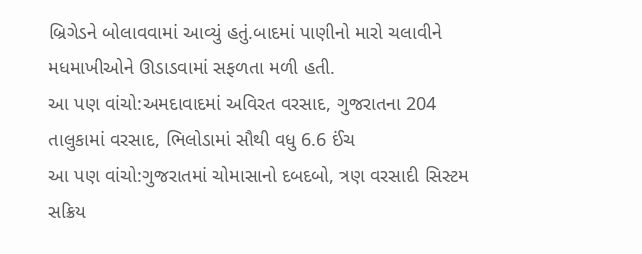બ્રિગેડને બોલાવવામાં આવ્યું હતું.બાદમાં પાણીનો મારો ચલાવીને મધમાખીઓને ઊડાડવામાં સફળતા મળી હતી.
આ પણ વાંચો:અમદાવાદમાં અવિરત વરસાદ, ગુજરાતના 204 તાલુકામાં વરસાદ, ભિલોડામાં સૌથી વધુ 6.6 ઈંચ
આ પણ વાંચો:ગુજરાતમાં ચોમાસાનો દબદબો, ત્રણ વરસાદી સિસ્ટમ સક્રિય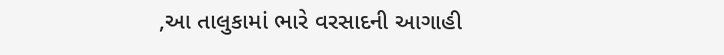,આ તાલુકામાં ભારે વરસાદની આગાહી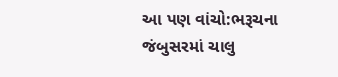આ પણ વાંચો:ભરૂચના જંબુસરમાં ચાલુ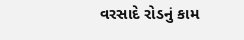વરસાદે રોડનું કામ